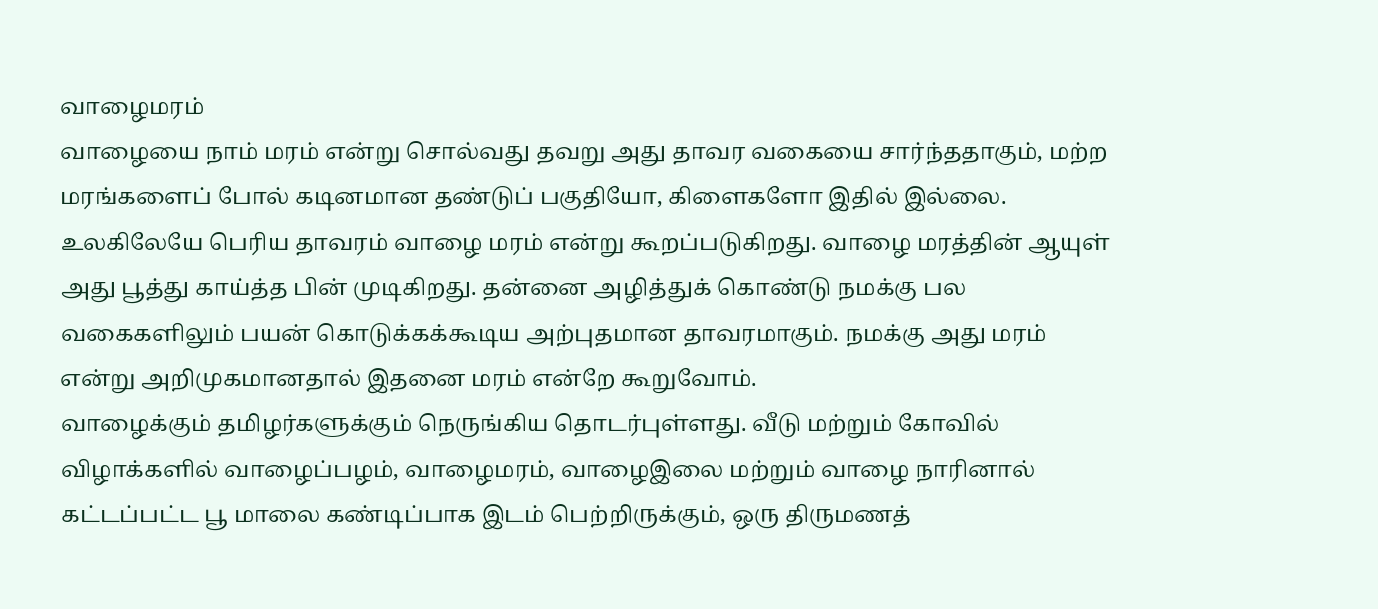வாழைமரம்
வாழையை நாம் மரம் என்று சொல்வது தவறு அது தாவர வகையை சார்ந்ததாகும், மற்ற மரங்களைப் போல் கடினமான தண்டுப் பகுதியோ, கிளைகளோ இதில் இல்லை. உலகிலேயே பெரிய தாவரம் வாழை மரம் என்று கூறப்படுகிறது. வாழை மரத்தின் ஆயுள் அது பூத்து காய்த்த பின் முடிகிறது. தன்னை அழித்துக் கொண்டு நமக்கு பல வகைகளிலும் பயன் கொடுக்கக்கூடிய அற்புதமான தாவரமாகும். நமக்கு அது மரம் என்று அறிமுகமானதால் இதனை மரம் என்றே கூறுவோம்.
வாழைக்கும் தமிழர்களுக்கும் நெருங்கிய தொடர்புள்ளது. வீடு மற்றும் கோவில் விழாக்களில் வாழைப்பழம், வாழைமரம், வாழைஇலை மற்றும் வாழை நாரினால் கட்டப்பட்ட பூ மாலை கண்டிப்பாக இடம் பெற்றிருக்கும், ஒரு திருமணத்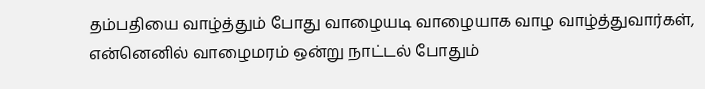தம்பதியை வாழ்த்தும் போது வாழையடி வாழையாக வாழ வாழ்த்துவார்கள், என்னெனில் வாழைமரம் ஒன்று நாட்டல் போதும்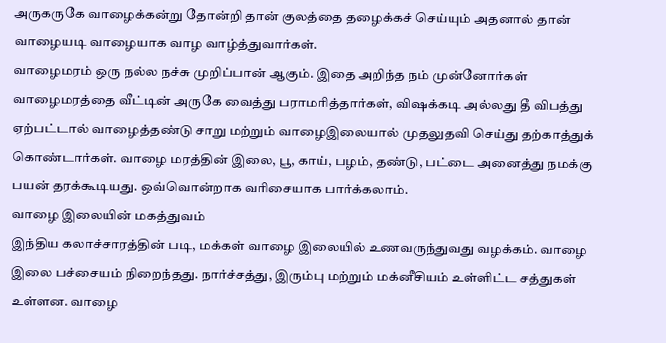அருகருகே வாழைக்கன்று தோன்றி தான் குலத்தை தழைக்கச் செய்யும் அதனால் தான் வாழையடி வாழையாக வாழ வாழ்த்துவார்கள்.
வாழைமரம் ஒரு நல்ல நச்சு முறிப்பான் ஆகும். இதை அறிந்த நம் முன்னோர்கள் வாழைமரத்தை வீட்டின் அருகே வைத்து பராமரித்தார்கள், விஷக்கடி அல்லது தீ விபத்து ஏற்பட்டால் வாழைத்தண்டு சாறு மற்றும் வாழைஇலையால் முதலுதவி செய்து தற்காத்துக் கொண்டார்கள். வாழை மரத்தின் இலை, பூ, காய், பழம், தண்டு, பட்டை அனைத்து நமக்கு பயன் தரக்கூடியது. ஒவ்வொன்றாக வரிசையாக பார்க்கலாம்.
வாழை இலையின் மகத்துவம்
இந்திய கலாச்சாரத்தின் படி, மக்கள் வாழை இலையில் உணவருந்துவது வழக்கம். வாழை இலை பச்சையம் நிறைந்தது. நார்ச்சத்து, இரும்பு மற்றும் மக்னீசியம் உள்ளிட்ட சத்துகள் உள்ளன. வாழை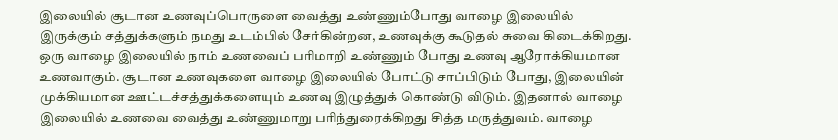இலையில் சூடான உணவுப்பொருளை வைத்து உண்ணும்போது வாழை இலையில் இருக்கும் சத்துக்களும் நமது உடம்பில் சேர்கின்றன, உணவுக்கு கூடுதல் சுவை கிடைக்கிறது.
ஒரு வாழை இலையில் நாம் உணவைப் பரிமாறி உண்ணும் போது உணவு ஆரோக்கியமான உணவாகும். சூடான உணவுகளை வாழை இலையில் போட்டு சாப்பிடும் போது, இலையின் முக்கியமான ஊட்டச்சத்துக்களையும் உணவு இழுத்துக் கொண்டு விடும். இதனால் வாழை இலையில் உணவை வைத்து உண்ணுமாறு பரிந்துரைக்கிறது சித்த மருத்துவம். வாழை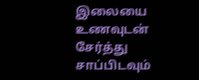இலையை உணவுடன் சேர்த்து சாப்பிடவும்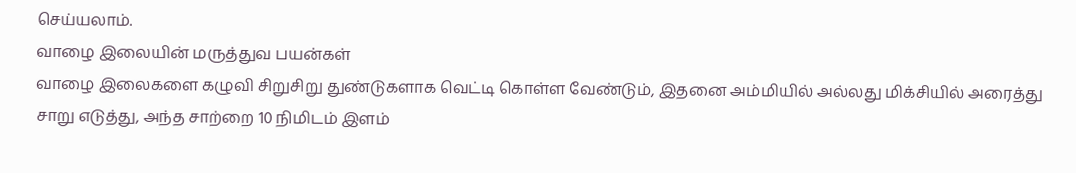செய்யலாம்.
வாழை இலையின் மருத்துவ பயன்கள்
வாழை இலைகளை கழுவி சிறுசிறு துண்டுகளாக வெட்டி கொள்ள வேண்டும், இதனை அம்மியில் அல்லது மிக்சியில் அரைத்து சாறு எடுத்து, அந்த சாற்றை 10 நிமிடம் இளம்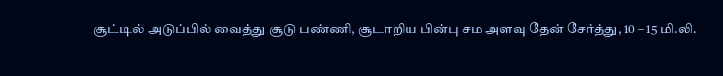சூட்டில் அடுப்பில் வைத்து சூடு பண்ணி, சூடாறிய பின்பு சம அளவு தேன் சேர்த்து, 10 – 15 மி.லி.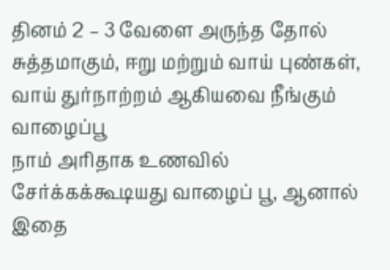தினம் 2 – 3 வேளை அருந்த தோல் சுத்தமாகும், ஈறு மற்றும் வாய் புண்கள், வாய் துர்நாற்றம் ஆகியவை நீங்கும்
வாழைப்பூ
நாம் அரிதாக உணவில் சேர்க்கக்கூடியது வாழைப் பூ, ஆனால் இதை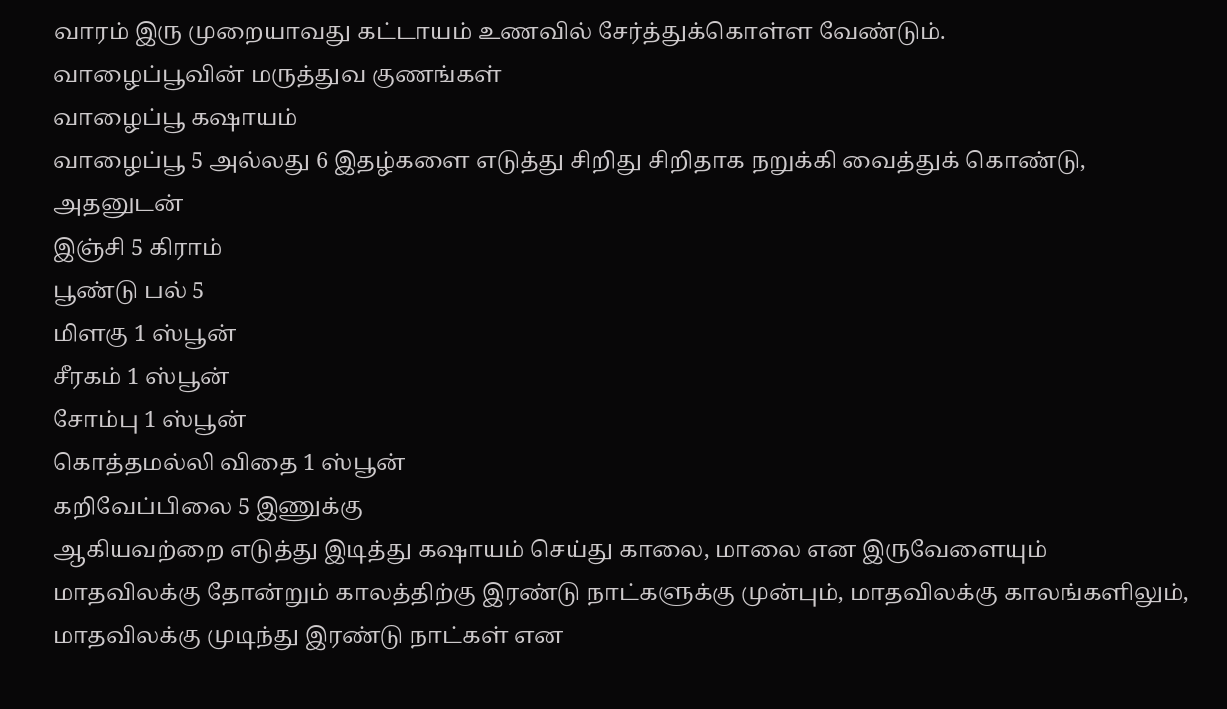வாரம் இரு முறையாவது கட்டாயம் உணவில் சேர்த்துக்கொள்ள வேண்டும்.
வாழைப்பூவின் மருத்துவ குணங்கள்
வாழைப்பூ கஷாயம்
வாழைப்பூ 5 அல்லது 6 இதழ்களை எடுத்து சிறிது சிறிதாக நறுக்கி வைத்துக் கொண்டு, அதனுடன்
இஞ்சி 5 கிராம்
பூண்டு பல் 5
மிளகு 1 ஸ்பூன்
சீரகம் 1 ஸ்பூன்
சோம்பு 1 ஸ்பூன்
கொத்தமல்லி விதை 1 ஸ்பூன்
கறிவேப்பிலை 5 இணுக்கு
ஆகியவற்றை எடுத்து இடித்து கஷாயம் செய்து காலை, மாலை என இருவேளையும் மாதவிலக்கு தோன்றும் காலத்திற்கு இரண்டு நாட்களுக்கு முன்பும், மாதவிலக்கு காலங்களிலும், மாதவிலக்கு முடிந்து இரண்டு நாட்கள் என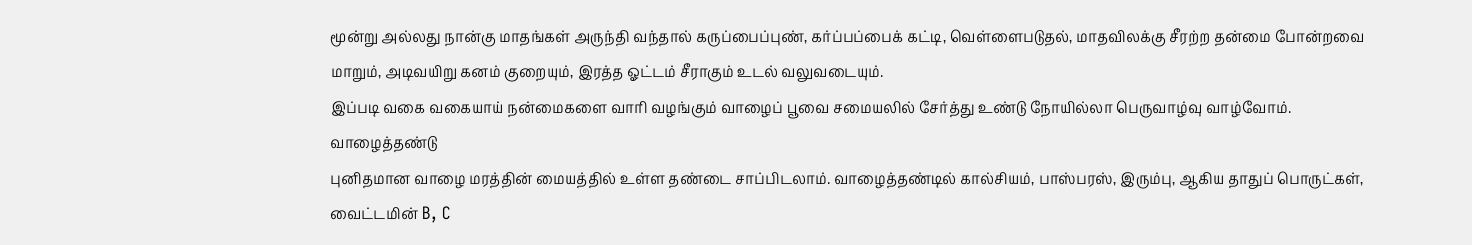மூன்று அல்லது நான்கு மாதங்கள் அருந்தி வந்தால் கருப்பைப்புண், கர்ப்பப்பைக் கட்டி, வெள்ளைபடுதல், மாதவிலக்கு சீரற்ற தன்மை போன்றவை மாறும், அடிவயிறு கனம் குறையும், இரத்த ஓட்டம் சீராகும் உடல் வலுவடையும்.
இப்படி வகை வகையாய் நன்மைகளை வாரி வழங்கும் வாழைப் பூவை சமையலில் சேர்த்து உண்டு நோயில்லா பெருவாழ்வு வாழ்வோம்.
வாழைத்தண்டு
புனிதமான வாழை மரத்தின் மையத்தில் உள்ள தண்டை சாப்பிடலாம். வாழைத்தண்டில் கால்சியம், பாஸ்பரஸ், இரும்பு, ஆகிய தாதுப் பொருட்கள், வைட்டமின் B, C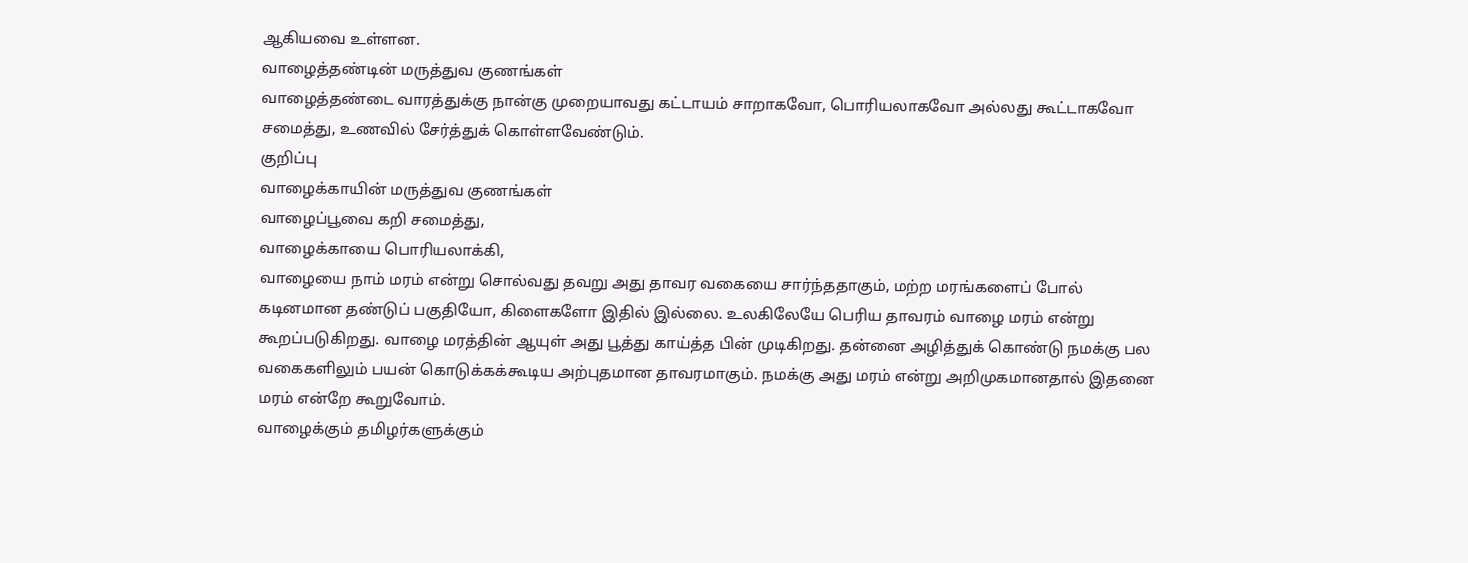ஆகியவை உள்ளன.
வாழைத்தண்டின் மருத்துவ குணங்கள்
வாழைத்தண்டை வாரத்துக்கு நான்கு முறையாவது கட்டாயம் சாறாகவோ, பொரியலாகவோ அல்லது கூட்டாகவோ சமைத்து, உணவில் சேர்த்துக் கொள்ளவேண்டும்.
குறிப்பு
வாழைக்காயின் மருத்துவ குணங்கள்
வாழைப்பூவை கறி சமைத்து,
வாழைக்காயை பொரியலாக்கி,
வாழையை நாம் மரம் என்று சொல்வது தவறு அது தாவர வகையை சார்ந்ததாகும், மற்ற மரங்களைப் போல் கடினமான தண்டுப் பகுதியோ, கிளைகளோ இதில் இல்லை. உலகிலேயே பெரிய தாவரம் வாழை மரம் என்று கூறப்படுகிறது. வாழை மரத்தின் ஆயுள் அது பூத்து காய்த்த பின் முடிகிறது. தன்னை அழித்துக் கொண்டு நமக்கு பல வகைகளிலும் பயன் கொடுக்கக்கூடிய அற்புதமான தாவரமாகும். நமக்கு அது மரம் என்று அறிமுகமானதால் இதனை மரம் என்றே கூறுவோம்.
வாழைக்கும் தமிழர்களுக்கும்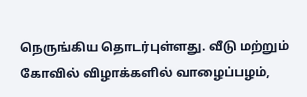நெருங்கிய தொடர்புள்ளது. வீடு மற்றும் கோவில் விழாக்களில் வாழைப்பழம்,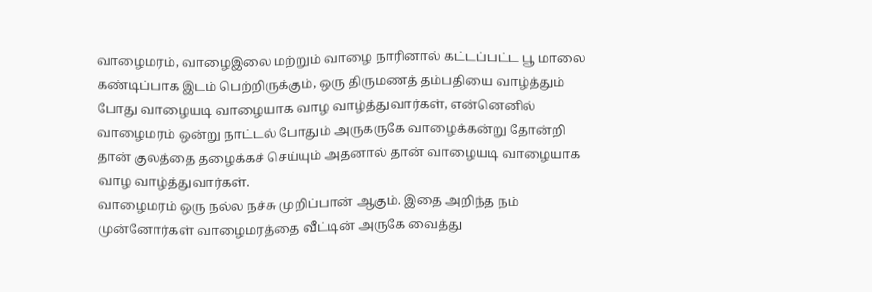வாழைமரம், வாழைஇலை மற்றும் வாழை நாரினால் கட்டப்பட்ட பூ மாலை கண்டிப்பாக இடம் பெற்றிருக்கும், ஒரு திருமணத் தம்பதியை வாழ்த்தும் போது வாழையடி வாழையாக வாழ வாழ்த்துவார்கள், என்னெனில் வாழைமரம் ஒன்று நாட்டல் போதும் அருகருகே வாழைக்கன்று தோன்றி தான் குலத்தை தழைக்கச் செய்யும் அதனால் தான் வாழையடி வாழையாக வாழ வாழ்த்துவார்கள்.
வாழைமரம் ஒரு நல்ல நச்சு முறிப்பான் ஆகும். இதை அறிந்த நம் முன்னோர்கள் வாழைமரத்தை வீட்டின் அருகே வைத்து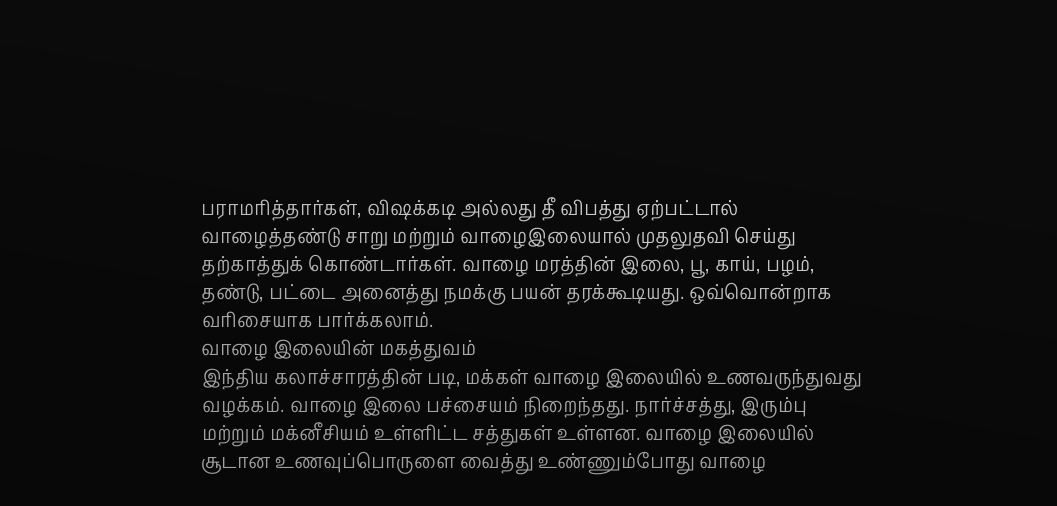பராமரித்தார்கள், விஷக்கடி அல்லது தீ விபத்து ஏற்பட்டால் வாழைத்தண்டு சாறு மற்றும் வாழைஇலையால் முதலுதவி செய்து தற்காத்துக் கொண்டார்கள். வாழை மரத்தின் இலை, பூ, காய், பழம், தண்டு, பட்டை அனைத்து நமக்கு பயன் தரக்கூடியது. ஒவ்வொன்றாக வரிசையாக பார்க்கலாம்.
வாழை இலையின் மகத்துவம்
இந்திய கலாச்சாரத்தின் படி, மக்கள் வாழை இலையில் உணவருந்துவது வழக்கம். வாழை இலை பச்சையம் நிறைந்தது. நார்ச்சத்து, இரும்பு மற்றும் மக்னீசியம் உள்ளிட்ட சத்துகள் உள்ளன. வாழை இலையில் சூடான உணவுப்பொருளை வைத்து உண்ணும்போது வாழை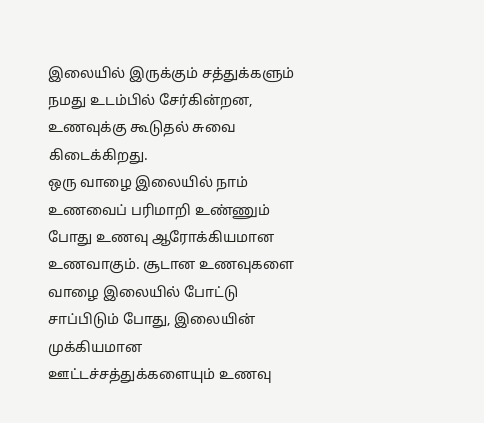இலையில் இருக்கும் சத்துக்களும் நமது உடம்பில் சேர்கின்றன, உணவுக்கு கூடுதல் சுவை கிடைக்கிறது.
ஒரு வாழை இலையில் நாம் உணவைப் பரிமாறி உண்ணும் போது உணவு ஆரோக்கியமான உணவாகும். சூடான உணவுகளை வாழை இலையில் போட்டு சாப்பிடும் போது, இலையின் முக்கியமான ஊட்டச்சத்துக்களையும் உணவு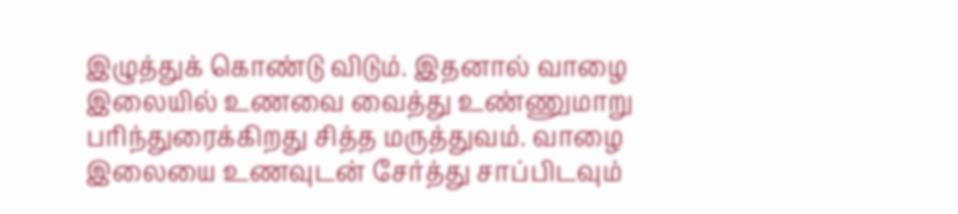இழுத்துக் கொண்டு விடும். இதனால் வாழை இலையில் உணவை வைத்து உண்ணுமாறு பரிந்துரைக்கிறது சித்த மருத்துவம். வாழை இலையை உணவுடன் சேர்த்து சாப்பிடவும்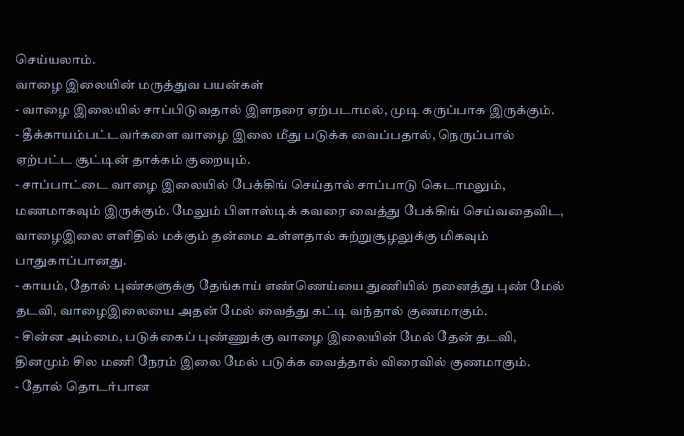செய்யலாம்.
வாழை இலையின் மருத்துவ பயன்கள்
- வாழை இலையில் சாப்பிடுவதால் இளநரை ஏற்படாமல், முடி கருப்பாக இருக்கும்.
- தீக்காயம்பட்டவர்களை வாழை இலை மீது படுக்க வைப்பதால், நெருப்பால் ஏற்பட்ட சூட்டின் தாக்கம் குறையும்.
- சாப்பாட்டை வாழை இலையில் பேக்கிங் செய்தால் சாப்பாடு கெடாமலும், மணமாகவும் இருக்கும். மேலும் பிளாஸ்டிக் கவரை வைத்து பேக்கிங் செய்வதைவிட, வாழைஇலை எளிதில் மக்கும் தன்மை உள்ளதால் சுற்றுசூழலுக்கு மிகவும் பாதுகாப்பானது.
- காயம், தோல் புண்களுக்கு தேங்காய் எண்ணெய்யை துணியில் நனைத்து புண் மேல் தடவி, வாழைஇலையை அதன் மேல் வைத்து கட்டி வந்தால் குணமாகும்.
- சின்ன அம்மை, படுக்கைப் புண்ணுக்கு வாழை இலையின் மேல் தேன் தடவி, தினமும் சில மணி நேரம் இலை மேல் படுக்க வைத்தால் விரைவில் குணமாகும்.
- தோல் தொடர்பான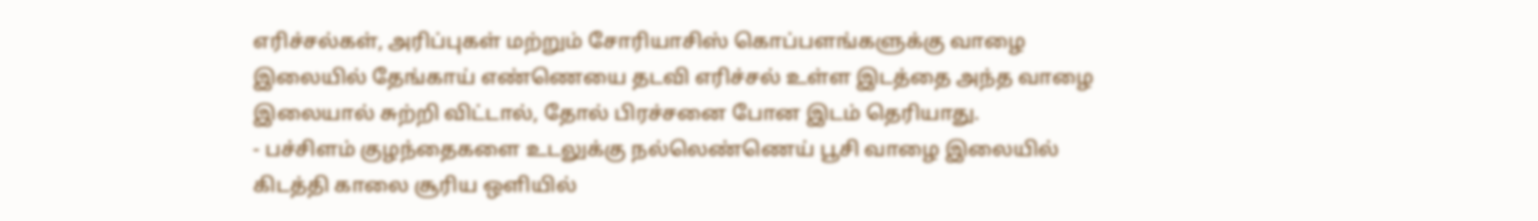எரிச்சல்கள், அரிப்புகள் மற்றும் சோரியாசிஸ் கொப்பளங்களுக்கு வாழை இலையில் தேங்காய் எண்ணெயை தடவி எரிச்சல் உள்ள இடத்தை அந்த வாழை இலையால் சுற்றி விட்டால், தோல் பிரச்சனை போன இடம் தெரியாது.
- பச்சிளம் குழந்தைகளை உடலுக்கு நல்லெண்ணெய் பூசி வாழை இலையில் கிடத்தி காலை சூரிய ஒளியில்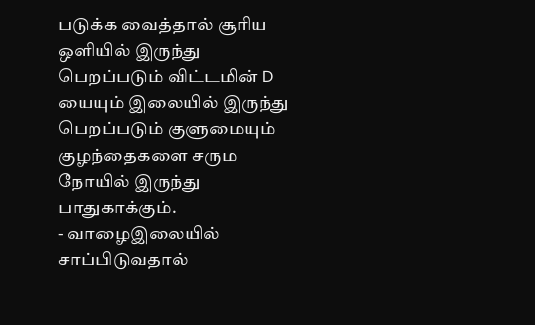படுக்க வைத்தால் சூரிய ஒளியில் இருந்து பெறப்படும் விட்டமின் D யையும் இலையில் இருந்து பெறப்படும் குளுமையும் குழந்தைகளை சரும நோயில் இருந்து பாதுகாக்கும்.
- வாழைஇலையில் சாப்பிடுவதால்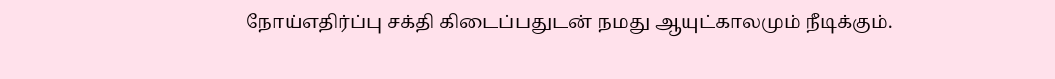நோய்எதிர்ப்பு சக்தி கிடைப்பதுடன் நமது ஆயுட்காலமும் நீடிக்கும்.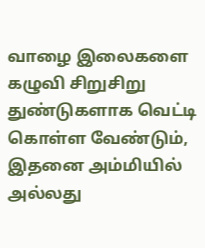வாழை இலைகளை கழுவி சிறுசிறு துண்டுகளாக வெட்டி கொள்ள வேண்டும், இதனை அம்மியில் அல்லது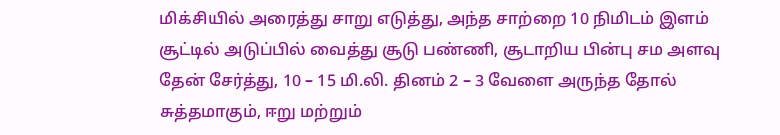மிக்சியில் அரைத்து சாறு எடுத்து, அந்த சாற்றை 10 நிமிடம் இளம் சூட்டில் அடுப்பில் வைத்து சூடு பண்ணி, சூடாறிய பின்பு சம அளவு தேன் சேர்த்து, 10 – 15 மி.லி. தினம் 2 – 3 வேளை அருந்த தோல் சுத்தமாகும், ஈறு மற்றும்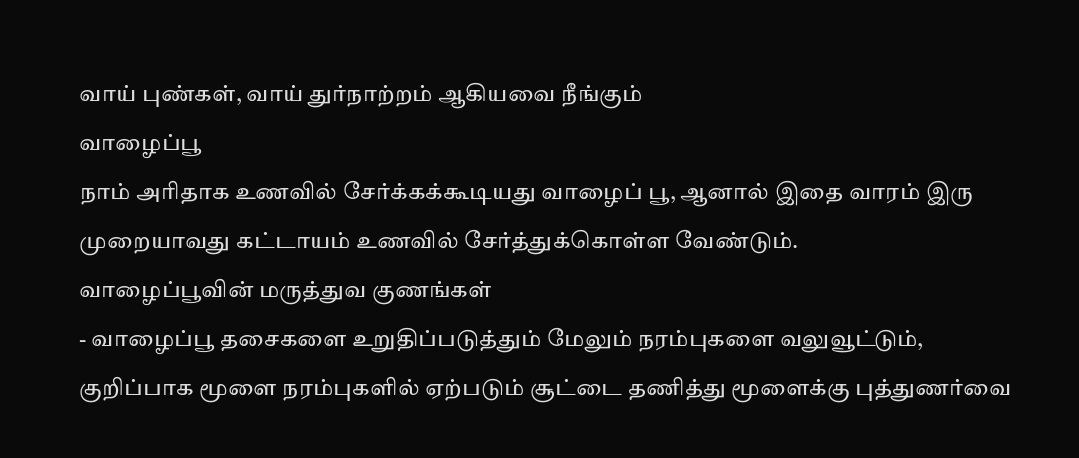வாய் புண்கள், வாய் துர்நாற்றம் ஆகியவை நீங்கும்
வாழைப்பூ
நாம் அரிதாக உணவில் சேர்க்கக்கூடியது வாழைப் பூ, ஆனால் இதை வாரம் இரு முறையாவது கட்டாயம் உணவில் சேர்த்துக்கொள்ள வேண்டும்.
வாழைப்பூவின் மருத்துவ குணங்கள்
- வாழைப்பூ தசைகளை உறுதிப்படுத்தும் மேலும் நரம்புகளை வலுவூட்டும், குறிப்பாக மூளை நரம்புகளில் ஏற்படும் சூட்டை தணித்து மூளைக்கு புத்துணர்வை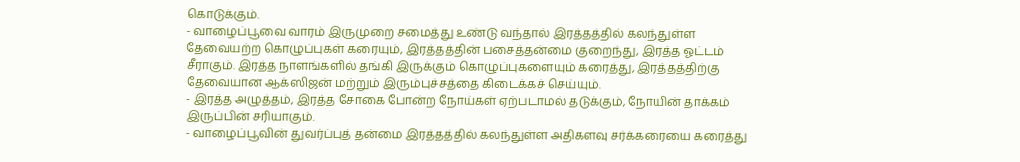கொடுக்கும்.
- வாழைப்பூவை வாரம் இருமுறை சமைத்து உண்டு வந்தால் இரத்தத்தில் கலந்துள்ள தேவையற்ற கொழுப்புகள் கரையும், இரத்தத்தின் பசைத்தன்மை குறைந்து, இரத்த ஓட்டம் சீராகும். இரத்த நாளங்களில் தங்கி இருக்கும் கொழுப்புகளையும் கரைத்து, இரத்தத்திற்கு தேவையான ஆக்ஸிஜன் மற்றும் இரும்புச்சத்தை கிடைக்கச் செய்யும்.
- இரத்த அழுத்தம், இரத்த சோகை போன்ற நோய்கள் ஏற்படாமல் தடுக்கும், நோயின் தாக்கம் இருப்பின் சரியாகும்.
- வாழைப்பூவின் துவர்ப்புத் தன்மை இரத்தத்தில் கலந்துள்ள அதிகளவு சர்க்கரையை கரைத்து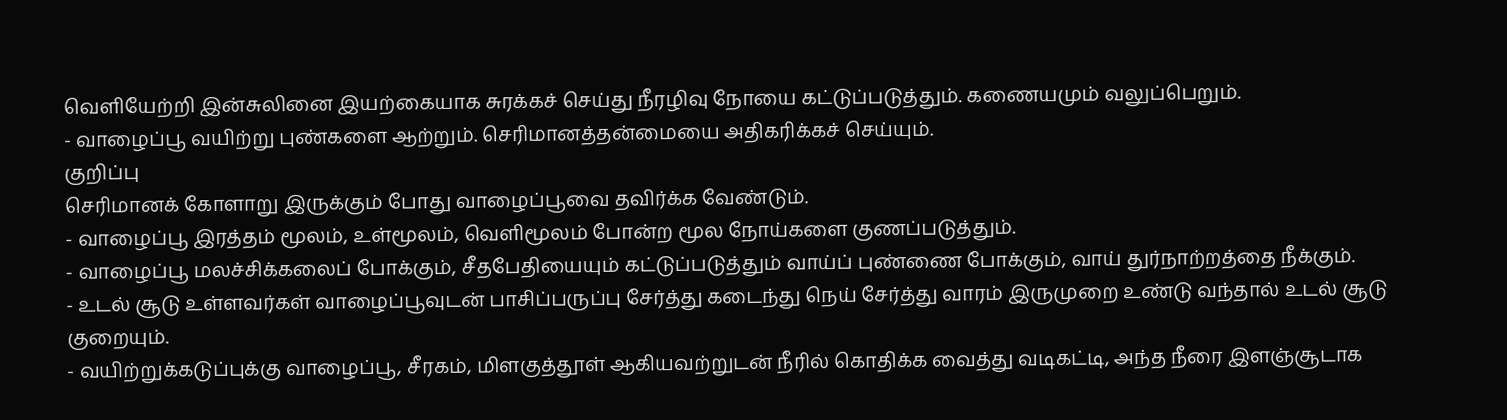வெளியேற்றி இன்சுலினை இயற்கையாக சுரக்கச் செய்து நீரழிவு நோயை கட்டுப்படுத்தும். கணையமும் வலுப்பெறும்.
- வாழைப்பூ வயிற்று புண்களை ஆற்றும். செரிமானத்தன்மையை அதிகரிக்கச் செய்யும்.
குறிப்பு
செரிமானக் கோளாறு இருக்கும் போது வாழைப்பூவை தவிர்க்க வேண்டும்.
- வாழைப்பூ இரத்தம் மூலம், உள்மூலம், வெளிமூலம் போன்ற மூல நோய்களை குணப்படுத்தும்.
- வாழைப்பூ மலச்சிக்கலைப் போக்கும், சீதபேதியையும் கட்டுப்படுத்தும் வாய்ப் புண்ணை போக்கும், வாய் துர்நாற்றத்தை நீக்கும்.
- உடல் சூடு உள்ளவர்கள் வாழைப்பூவுடன் பாசிப்பருப்பு சேர்த்து கடைந்து நெய் சேர்த்து வாரம் இருமுறை உண்டு வந்தால் உடல் சூடு குறையும்.
- வயிற்றுக்கடுப்புக்கு வாழைப்பூ, சீரகம், மிளகுத்தூள் ஆகியவற்றுடன் நீரில் கொதிக்க வைத்து வடிகட்டி, அந்த நீரை இளஞ்சூடாக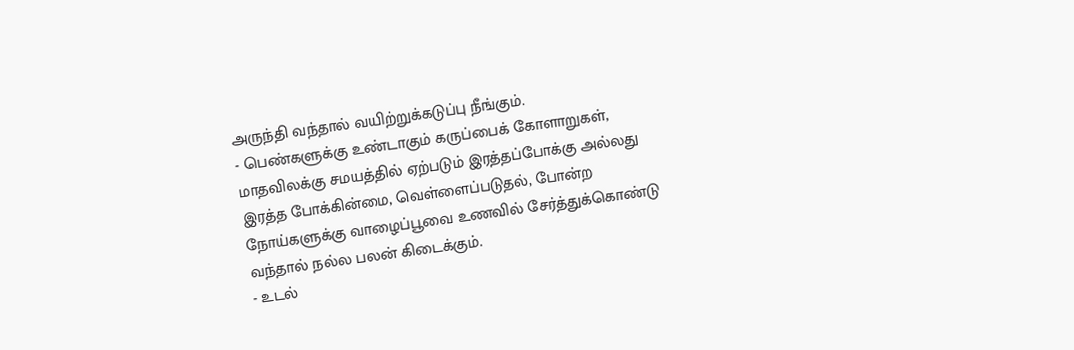அருந்தி வந்தால் வயிற்றுக்கடுப்பு நீங்கும்.
- பெண்களுக்கு உண்டாகும் கருப்பைக் கோளாறுகள், மாதவிலக்கு சமயத்தில் ஏற்படும் இரத்தப்போக்கு அல்லது இரத்த போக்கின்மை, வெள்ளைப்படுதல், போன்ற நோய்களுக்கு வாழைப்பூவை உணவில் சேர்த்துக்கொண்டு வந்தால் நல்ல பலன் கிடைக்கும்.
- உடல்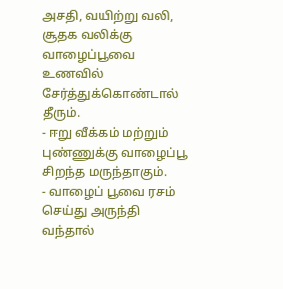அசதி, வயிற்று வலி, சூதக வலிக்கு வாழைப்பூவை உணவில் சேர்த்துக்கொண்டால் தீரும்.
- ஈறு வீக்கம் மற்றும் புண்ணுக்கு வாழைப்பூ சிறந்த மருந்தாகும்.
- வாழைப் பூவை ரசம் செய்து அருந்தி வந்தால்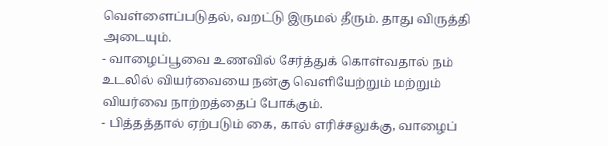வெள்ளைப்படுதல், வறட்டு இருமல் தீரும். தாது விருத்தி அடையும்.
- வாழைப்பூவை உணவில் சேர்த்துக் கொள்வதால் நம் உடலில் வியர்வையை நன்கு வெளியேற்றும் மற்றும் வியர்வை நாற்றத்தைப் போக்கும்.
- பித்தத்தால் ஏற்படும் கை, கால் எரிச்சலுக்கு, வாழைப்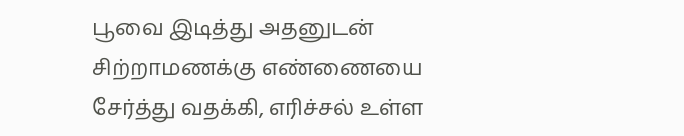பூவை இடித்து அதனுடன் சிற்றாமணக்கு எண்ணையை சேர்த்து வதக்கி, எரிச்சல் உள்ள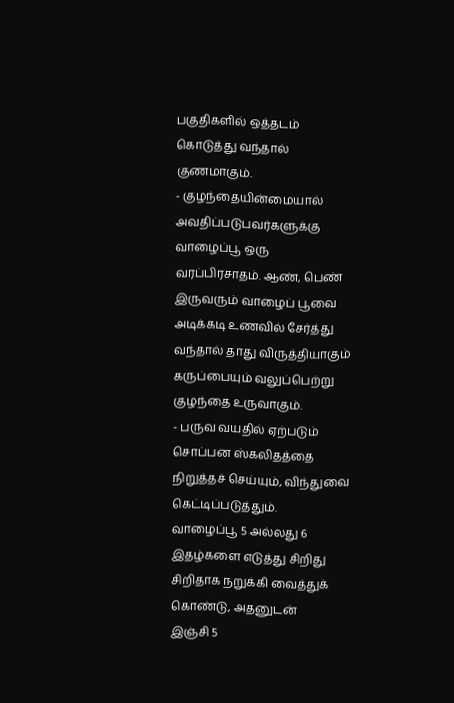பகுதிகளில் ஒத்தடம் கொடுத்து வந்தால் குணமாகும்.
- குழந்தையின்மையால் அவதிப்படுபவர்களுக்கு வாழைப்பூ ஒரு வரப்பிரசாதம். ஆண், பெண் இருவரும் வாழைப் பூவை அடிக்கடி உணவில் சேர்த்து வந்தால் தாது விருத்தியாகும் கருப்பையும் வலுப்பெற்று குழந்தை உருவாகும்.
- பருவ வயதில் ஏற்படும் சொப்பன ஸ்கலிதத்தை நிறுத்தச் செய்யும், விந்துவை கெட்டிப்படுத்தும்.
வாழைப்பூ 5 அல்லது 6 இதழ்களை எடுத்து சிறிது சிறிதாக நறுக்கி வைத்துக் கொண்டு, அதனுடன்
இஞ்சி 5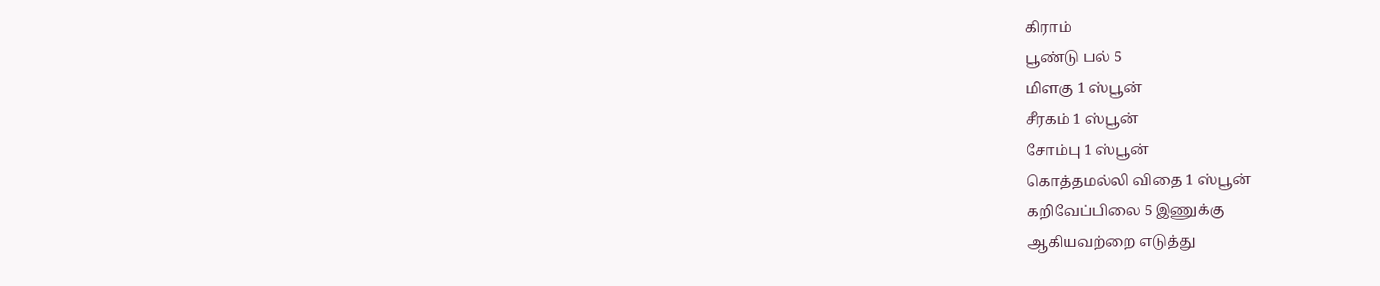கிராம்
பூண்டு பல் 5
மிளகு 1 ஸ்பூன்
சீரகம் 1 ஸ்பூன்
சோம்பு 1 ஸ்பூன்
கொத்தமல்லி விதை 1 ஸ்பூன்
கறிவேப்பிலை 5 இணுக்கு
ஆகியவற்றை எடுத்து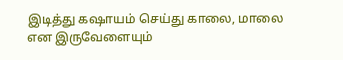இடித்து கஷாயம் செய்து காலை, மாலை என இருவேளையும்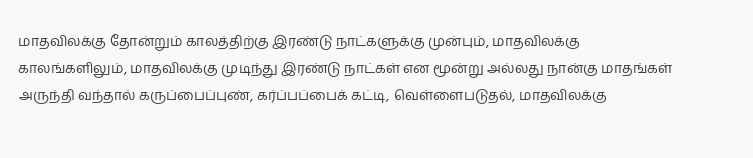மாதவிலக்கு தோன்றும் காலத்திற்கு இரண்டு நாட்களுக்கு முன்பும், மாதவிலக்கு காலங்களிலும், மாதவிலக்கு முடிந்து இரண்டு நாட்கள் என மூன்று அல்லது நான்கு மாதங்கள் அருந்தி வந்தால் கருப்பைப்புண், கர்ப்பப்பைக் கட்டி, வெள்ளைபடுதல், மாதவிலக்கு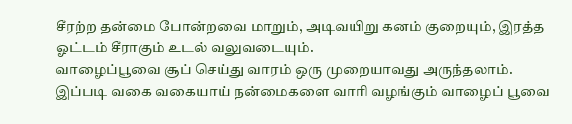சீரற்ற தன்மை போன்றவை மாறும், அடிவயிறு கனம் குறையும், இரத்த ஓட்டம் சீராகும் உடல் வலுவடையும்.
வாழைப்பூவை சூப் செய்து வாரம் ஒரு முறையாவது அருந்தலாம்.
இப்படி வகை வகையாய் நன்மைகளை வாரி வழங்கும் வாழைப் பூவை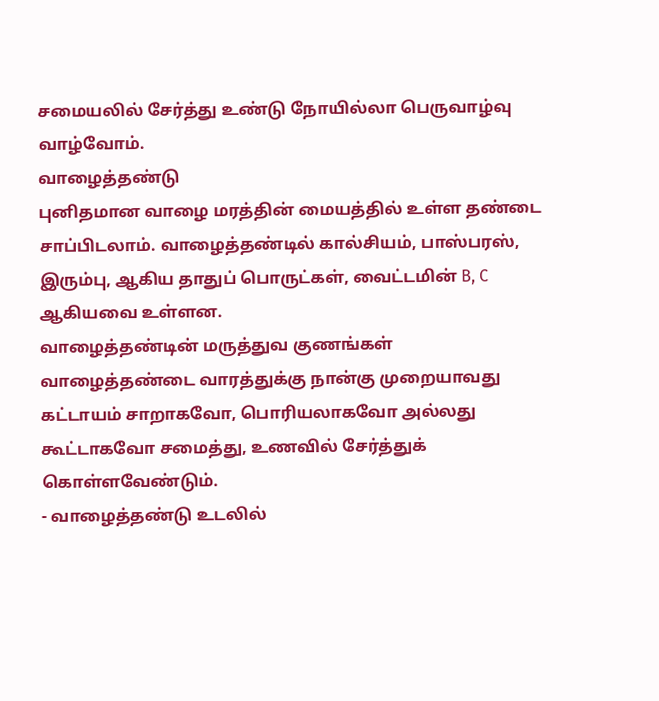சமையலில் சேர்த்து உண்டு நோயில்லா பெருவாழ்வு வாழ்வோம்.
வாழைத்தண்டு
புனிதமான வாழை மரத்தின் மையத்தில் உள்ள தண்டை சாப்பிடலாம். வாழைத்தண்டில் கால்சியம், பாஸ்பரஸ், இரும்பு, ஆகிய தாதுப் பொருட்கள், வைட்டமின் B, C ஆகியவை உள்ளன.
வாழைத்தண்டின் மருத்துவ குணங்கள்
வாழைத்தண்டை வாரத்துக்கு நான்கு முறையாவது கட்டாயம் சாறாகவோ, பொரியலாகவோ அல்லது கூட்டாகவோ சமைத்து, உணவில் சேர்த்துக் கொள்ளவேண்டும்.
- வாழைத்தண்டு உடலில்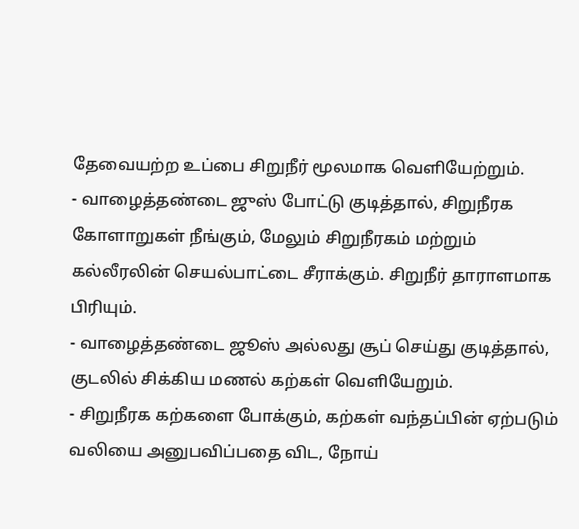தேவையற்ற உப்பை சிறுநீர் மூலமாக வெளியேற்றும்.
- வாழைத்தண்டை ஜுஸ் போட்டு குடித்தால், சிறுநீரக கோளாறுகள் நீங்கும், மேலும் சிறுநீரகம் மற்றும் கல்லீரலின் செயல்பாட்டை சீராக்கும். சிறுநீர் தாராளமாக பிரியும்.
- வாழைத்தண்டை ஜூஸ் அல்லது சூப் செய்து குடித்தால், குடலில் சிக்கிய மணல் கற்கள் வெளியேறும்.
- சிறுநீரக கற்களை போக்கும், கற்கள் வந்தப்பின் ஏற்படும் வலியை அனுபவிப்பதை விட, நோய்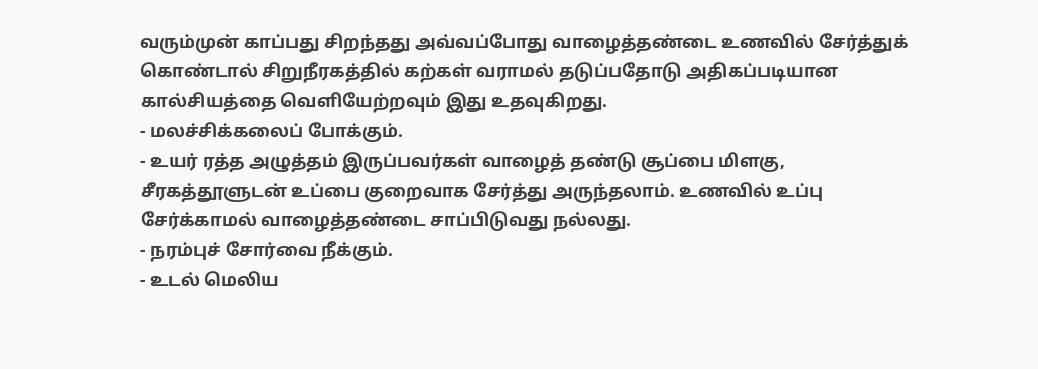வரும்முன் காப்பது சிறந்தது அவ்வப்போது வாழைத்தண்டை உணவில் சேர்த்துக் கொண்டால் சிறுநீரகத்தில் கற்கள் வராமல் தடுப்பதோடு அதிகப்படியான கால்சியத்தை வெளியேற்றவும் இது உதவுகிறது.
- மலச்சிக்கலைப் போக்கும்.
- உயர் ரத்த அழுத்தம் இருப்பவர்கள் வாழைத் தண்டு சூப்பை மிளகு, சீரகத்தூளுடன் உப்பை குறைவாக சேர்த்து அருந்தலாம். உணவில் உப்பு சேர்க்காமல் வாழைத்தண்டை சாப்பிடுவது நல்லது.
- நரம்புச் சோர்வை நீக்கும்.
- உடல் மெலிய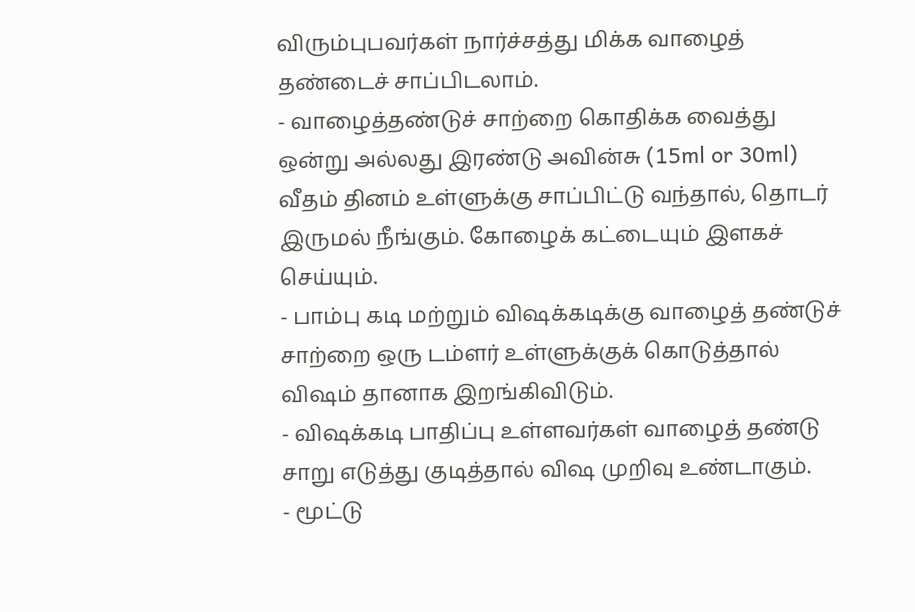விரும்புபவர்கள் நார்ச்சத்து மிக்க வாழைத் தண்டைச் சாப்பிடலாம்.
- வாழைத்தண்டுச் சாற்றை கொதிக்க வைத்து ஒன்று அல்லது இரண்டு அவின்சு (15ml or 30ml) வீதம் தினம் உள்ளுக்கு சாப்பிட்டு வந்தால், தொடர் இருமல் நீங்கும். கோழைக் கட்டையும் இளகச் செய்யும்.
- பாம்பு கடி மற்றும் விஷக்கடிக்கு வாழைத் தண்டுச் சாற்றை ஒரு டம்ளர் உள்ளுக்குக் கொடுத்தால் விஷம் தானாக இறங்கிவிடும்.
- விஷக்கடி பாதிப்பு உள்ளவர்கள் வாழைத் தண்டு சாறு எடுத்து குடித்தால் விஷ முறிவு உண்டாகும்.
- மூட்டு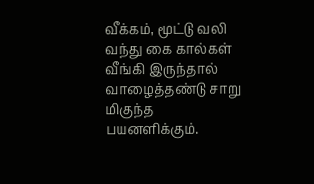வீக்கம், மூட்டு வலி வந்து கை கால்கள் வீங்கி இருந்தால் வாழைத்தண்டு சாறு மிகுந்த பயனளிக்கும்.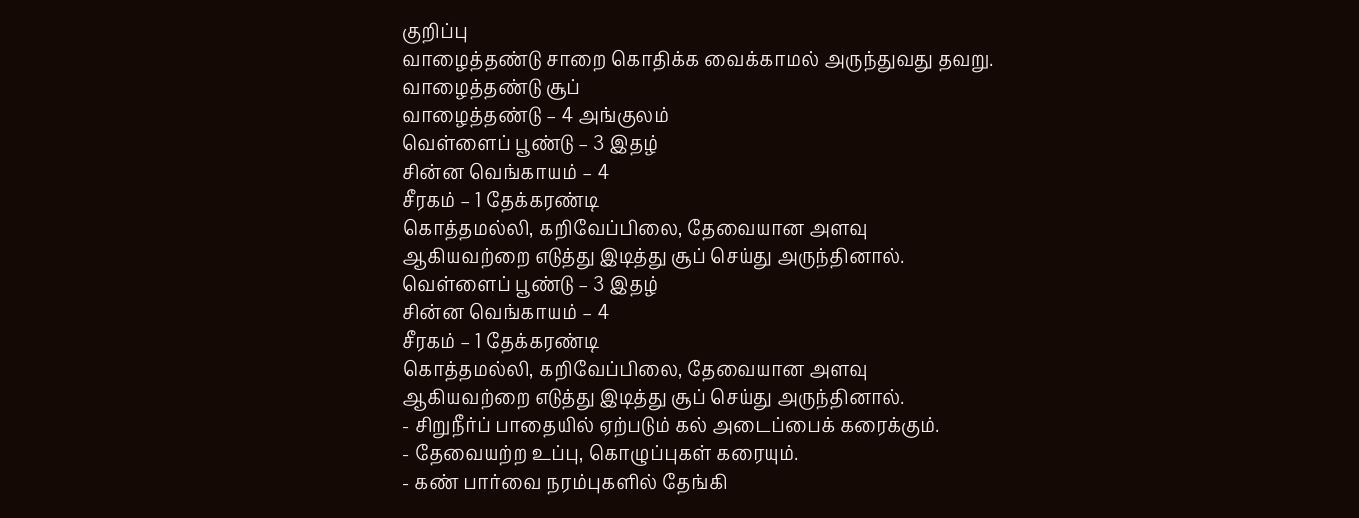குறிப்பு
வாழைத்தண்டு சாறை கொதிக்க வைக்காமல் அருந்துவது தவறு.
வாழைத்தண்டு சூப்
வாழைத்தண்டு – 4 அங்குலம்
வெள்ளைப் பூண்டு – 3 இதழ்
சின்ன வெங்காயம் – 4
சீரகம் – 1 தேக்கரண்டி
கொத்தமல்லி, கறிவேப்பிலை, தேவையான அளவு
ஆகியவற்றை எடுத்து இடித்து சூப் செய்து அருந்தினால்.
வெள்ளைப் பூண்டு – 3 இதழ்
சின்ன வெங்காயம் – 4
சீரகம் – 1 தேக்கரண்டி
கொத்தமல்லி, கறிவேப்பிலை, தேவையான அளவு
ஆகியவற்றை எடுத்து இடித்து சூப் செய்து அருந்தினால்.
- சிறுநீர்ப் பாதையில் ஏற்படும் கல் அடைப்பைக் கரைக்கும்.
- தேவையற்ற உப்பு, கொழுப்புகள் கரையும்.
- கண் பார்வை நரம்புகளில் தேங்கி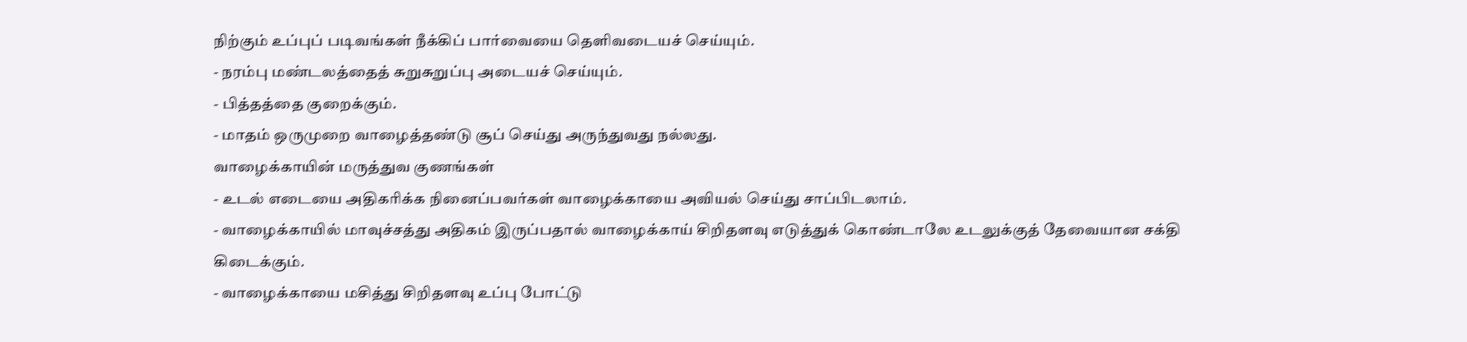நிற்கும் உப்புப் படிவங்கள் நீக்கிப் பார்வையை தெளிவடையச் செய்யும்.
- நரம்பு மண்டலத்தைத் சுறுசுறுப்பு அடையச் செய்யும்.
- பித்தத்தை குறைக்கும்.
- மாதம் ஒருமுறை வாழைத்தண்டு சூப் செய்து அருந்துவது நல்லது.
வாழைக்காயின் மருத்துவ குணங்கள்
- உடல் எடையை அதிகரிக்க நினைப்பவர்கள் வாழைக்காயை அவியல் செய்து சாப்பிடலாம்.
- வாழைக்காயில் மாவுச்சத்து அதிகம் இருப்பதால் வாழைக்காய் சிறிதளவு எடுத்துக் கொண்டாலே உடலுக்குத் தேவையான சக்தி கிடைக்கும்.
- வாழைக்காயை மசித்து சிறிதளவு உப்பு போட்டு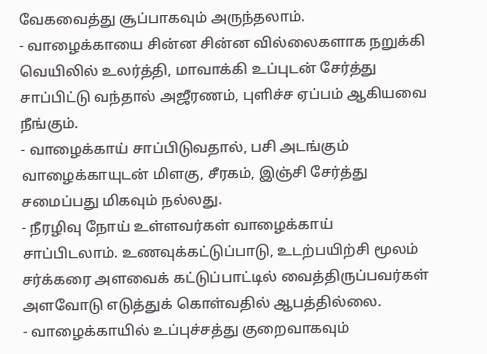வேகவைத்து சூப்பாகவும் அருந்தலாம்.
- வாழைக்காயை சின்ன சின்ன வில்லைகளாக நறுக்கி வெயிலில் உலர்த்தி, மாவாக்கி உப்புடன் சேர்த்து சாப்பிட்டு வந்தால் அஜீரணம், புளிச்ச ஏப்பம் ஆகியவை நீங்கும்.
- வாழைக்காய் சாப்பிடுவதால், பசி அடங்கும் வாழைக்காயுடன் மிளகு, சீரகம், இஞ்சி சேர்த்து சமைப்பது மிகவும் நல்லது.
- நீரழிவு நோய் உள்ளவர்கள் வாழைக்காய் சாப்பிடலாம். உணவுக்கட்டுப்பாடு, உடற்பயிற்சி மூலம் சர்க்கரை அளவைக் கட்டுப்பாட்டில் வைத்திருப்பவர்கள் அளவோடு எடுத்துக் கொள்வதில் ஆபத்தில்லை.
- வாழைக்காயில் உப்புச்சத்து குறைவாகவும்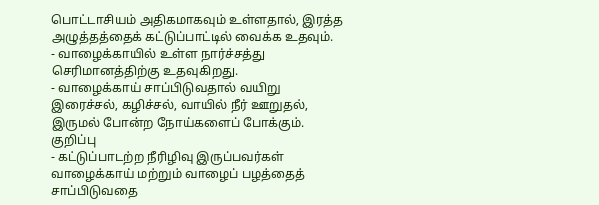பொட்டாசியம் அதிகமாகவும் உள்ளதால், இரத்த அழுத்தத்தைக் கட்டுப்பாட்டில் வைக்க உதவும்.
- வாழைக்காயில் உள்ள நார்ச்சத்து செரிமானத்திற்கு உதவுகிறது.
- வாழைக்காய் சாப்பிடுவதால் வயிறு இரைச்சல், கழிச்சல், வாயில் நீர் ஊறுதல், இருமல் போன்ற நோய்களைப் போக்கும்.
குறிப்பு
- கட்டுப்பாடற்ற நீரிழிவு இருப்பவர்கள் வாழைக்காய் மற்றும் வாழைப் பழத்தைத் சாப்பிடுவதை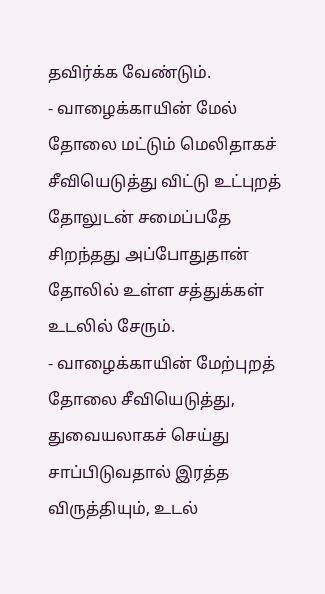தவிர்க்க வேண்டும்.
- வாழைக்காயின் மேல் தோலை மட்டும் மெலிதாகச் சீவியெடுத்து விட்டு உட்புறத் தோலுடன் சமைப்பதே சிறந்தது அப்போதுதான் தோலில் உள்ள சத்துக்கள் உடலில் சேரும்.
- வாழைக்காயின் மேற்புறத் தோலை சீவியெடுத்து, துவையலாகச் செய்து சாப்பிடுவதால் இரத்த விருத்தியும், உடல்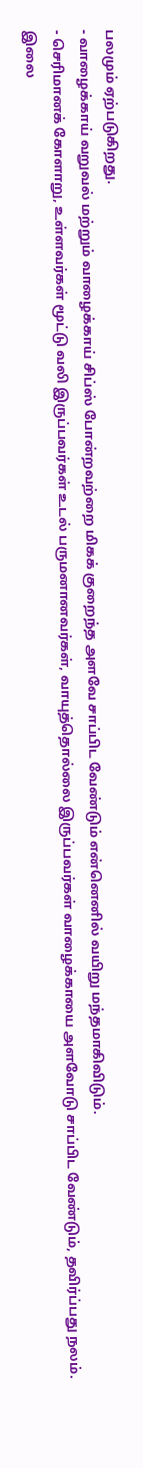பலமும் ஏற்படுகிறது.
- வாழைக்காய் வறுவல் மற்றும் வாழைக்காய் சிப்ஸ் போன்றவற்றை மிகக் குறைந்த அளவே சாப்பிட வேண்டும் என்னெனில் வயிறு மந்தமாகிவிடும்.
- செரிமானக் கோளாறு, உள்ளவர்கள் மூட்டு வலி இருப்பவர்கள் உடல் பருமனானவர்கள், வாயுத்தொல்லை இருப்பவர்கள் வாழைக்காயை அளவோடு சாப்பிட வேண்டும், தவிர்ப்பது நலம்.
இலை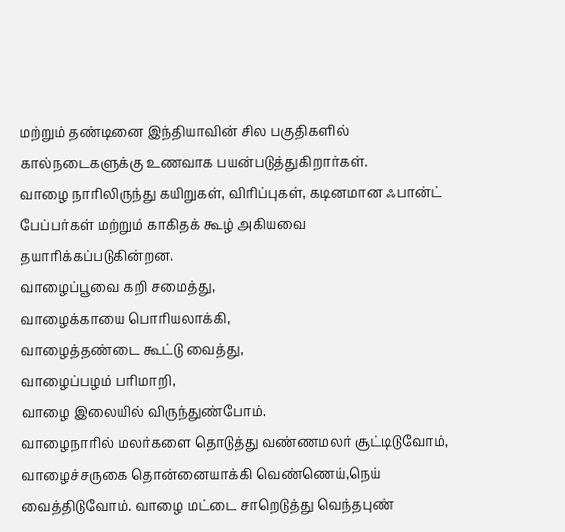மற்றும் தண்டினை இந்தியாவின் சில பகுதிகளில் கால்நடைகளுக்கு உணவாக பயன்படுத்துகிறார்கள்.
வாழை நாரிலிருந்து கயிறுகள், விரிப்புகள், கடினமான ஃபான்ட் பேப்பர்கள் மற்றும் காகிதக் கூழ் அகியவை தயாரிக்கப்படுகின்றன.
வாழைப்பூவை கறி சமைத்து,
வாழைக்காயை பொரியலாக்கி,
வாழைத்தண்டை கூட்டு வைத்து,
வாழைப்பழம் பரிமாறி,
வாழை இலையில் விருந்துண்போம்.
வாழைநாரில் மலர்களை தொடுத்து வண்ணமலர் சூட்டிடுவோம், வாழைச்சருகை தொன்னையாக்கி வெண்ணெய்,நெய் வைத்திடுவோம். வாழை மட்டை சாறெடுத்து வெந்தபுண்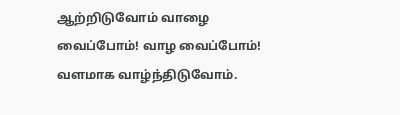ஆற்றிடுவோம் வாழை வைப்போம்! வாழ வைப்போம்!
வளமாக வாழ்ந்திடுவோம்.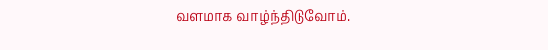வளமாக வாழ்ந்திடுவோம்.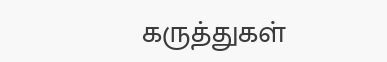கருத்துகள்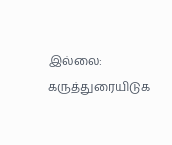இல்லை:
கருத்துரையிடுக